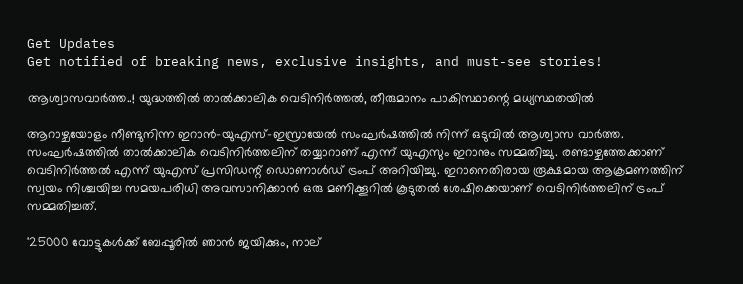Get Updates
Get notified of breaking news, exclusive insights, and must-see stories!

ആശ്വാസവാര്‍ത്ത..! യുദ്ധത്തില്‍ താല്‍ക്കാലിക വെടിനിര്‍ത്തല്‍, തീരുമാനം പാകിസ്ഥാന്റെ മധ്യസ്ഥതയില്‍

ആറാഴ്ചയോളം നീണ്ടുനിന്ന ഇറാന്‍-യുഎസ്-ഇസ്രായേല്‍ സംഘര്‍ഷത്തില്‍ നിന്ന് ഒടുവില്‍ ആശ്വാസ വാര്‍ത്ത. സംഘര്‍ഷത്തില്‍ താല്‍ക്കാലിക വെടിനിര്‍ത്തലിന് തയ്യാറാണ് എന്ന് യുഎസും ഇറാനും സമ്മതിച്ചു. രണ്ടാഴ്ചത്തേക്കാണ് വെടിനിര്‍ത്തല്‍ എന്ന് യുഎസ് പ്രസിഡന്റ് ഡൊണാള്‍ഡ് ട്രംപ് അറിയിച്ചു. ഇറാനെതിരായ രൂക്ഷമായ ആക്രമണത്തിന് സ്വയം നിശ്ചയിച്ച സമയപരിധി അവസാനിക്കാന്‍ ഒരു മണിക്കൂറില്‍ കൂടുതല്‍ ശേഷിക്കെയാണ് വെടിനിര്‍ത്തലിന് ട്രംപ് സമ്മതിച്ചത്.

'25000 വോട്ടുകൾക്ക് ബേപ്പൂരിൽ ഞാൻ ജയിക്കും, നാല്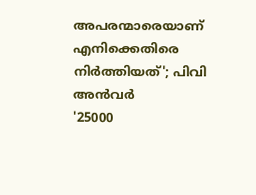അപരന്മാരെയാണ് എനിക്കെതിരെ നിർത്തിയത്'; പിവി അൻവർ
'25000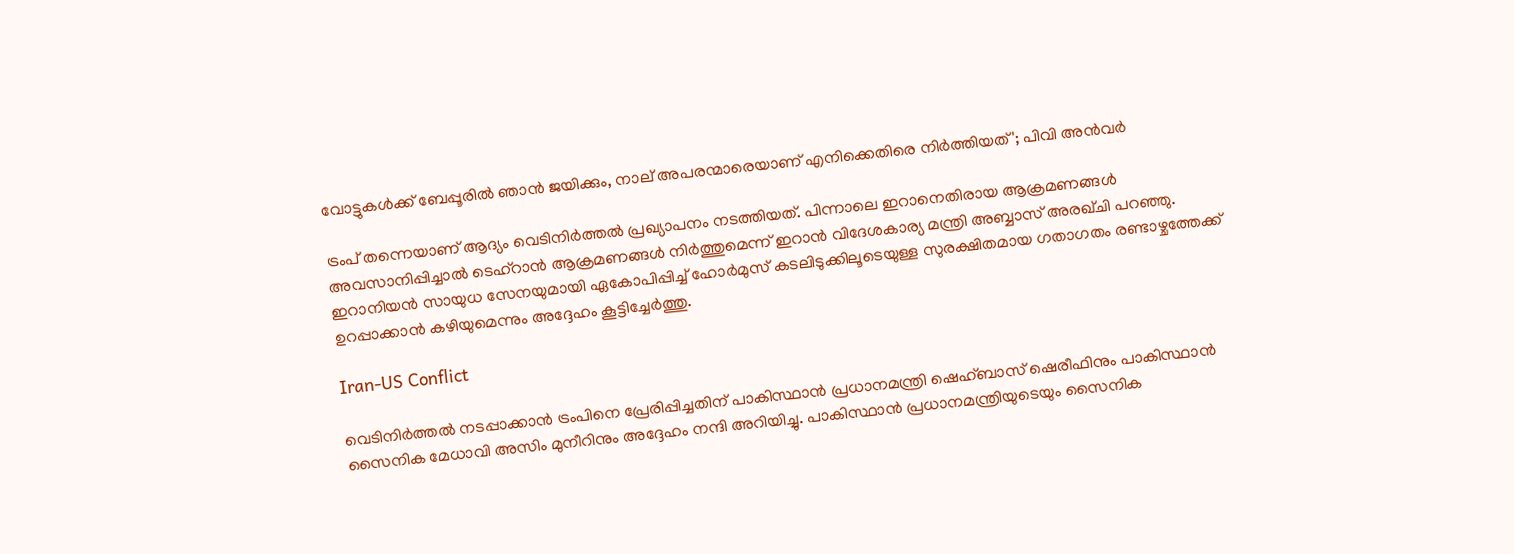വോട്ടുകൾക്ക് ബേപ്പൂരിൽ ഞാൻ ജയിക്കും, നാല് അപരന്മാരെയാണ് എനിക്കെതിരെ നിർത്തിയത്'; പിവി അൻവർ

ട്രംപ് തന്നെയാണ് ആദ്യം വെടിനിര്‍ത്തല്‍ പ്രഖ്യാപനം നടത്തിയത്. പിന്നാലെ ഇറാനെതിരായ ആക്രമണങ്ങള്‍ അവസാനിപ്പിച്ചാല്‍ ടെഹ്റാന്‍ ആക്രമണങ്ങള്‍ നിര്‍ത്തുമെന്ന് ഇറാന്‍ വിദേശകാര്യ മന്ത്രി അബ്ബാസ് അരഖ്ചി പറഞ്ഞു. ഇറാനിയന്‍ സായുധ സേനയുമായി ഏകോപിപ്പിച്ച് ഹോര്‍മുസ് കടലിടുക്കിലൂടെയുള്ള സുരക്ഷിതമായ ഗതാഗതം രണ്ടാഴ്ചത്തേക്ക് ഉറപ്പാക്കാന്‍ കഴിയുമെന്നും അദ്ദേഹം കൂട്ടിച്ചേര്‍ത്തു.

Iran-US Conflict

വെടിനിര്‍ത്തല്‍ നടപ്പാക്കാന്‍ ട്രംപിനെ പ്രേരിപ്പിച്ചതിന് പാകിസ്ഥാന്‍ പ്രധാനമന്ത്രി ഷെഹ്ബാസ് ഷെരീഫിനും പാകിസ്ഥാന്‍ സൈനിക മേധാവി അസിം മുനീറിനും അദ്ദേഹം നന്ദി അറിയിച്ചു. പാകിസ്ഥാന്‍ പ്രധാനമന്ത്രിയുടെയും സൈനിക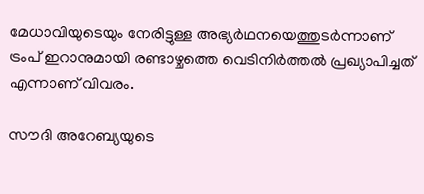മേധാവിയുടെയും നേരിട്ടുള്ള അഭ്യര്‍ഥനയെത്തുടര്‍ന്നാണ് ട്രംപ് ഇറാനുമായി രണ്ടാഴ്ചത്തെ വെടിനിര്‍ത്തല്‍ പ്രഖ്യാപിച്ചത് എന്നാണ് വിവരം.

സൗദി അറേബ്യയുടെ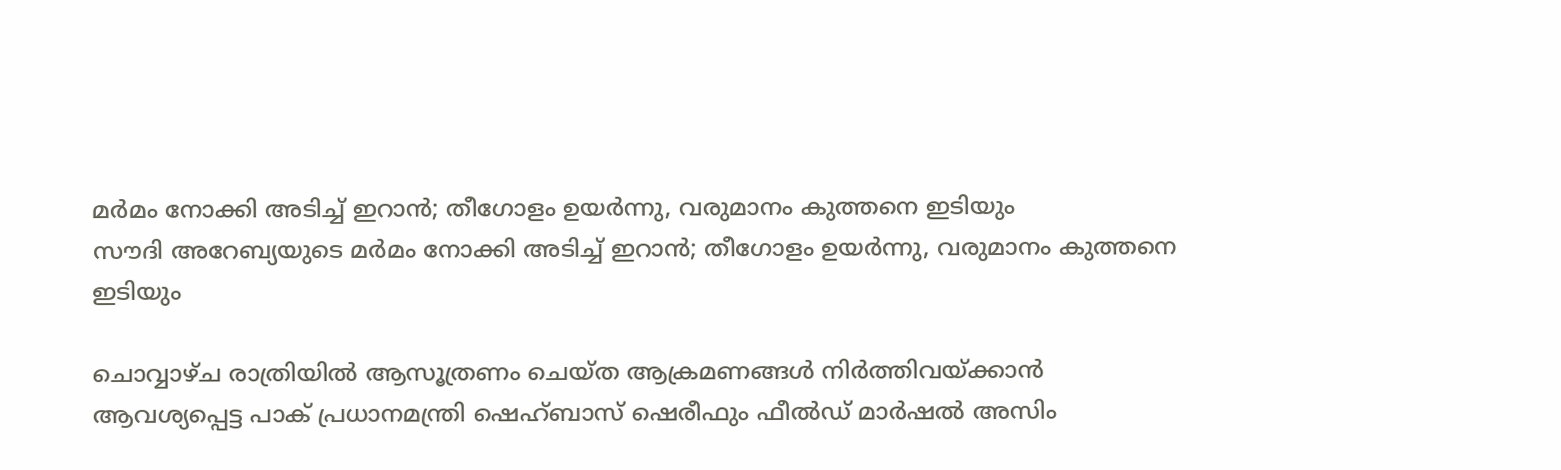മര്‍മം നോക്കി അടിച്ച് ഇറാന്‍; തീഗോളം ഉയര്‍ന്നു, വരുമാനം കുത്തനെ ഇടിയും
സൗദി അറേബ്യയുടെ മര്‍മം നോക്കി അടിച്ച് ഇറാന്‍; തീഗോളം ഉയര്‍ന്നു, വരുമാനം കുത്തനെ ഇടിയും

ചൊവ്വാഴ്ച രാത്രിയില്‍ ആസൂത്രണം ചെയ്ത ആക്രമണങ്ങള്‍ നിര്‍ത്തിവയ്ക്കാന്‍ ആവശ്യപ്പെട്ട പാക് പ്രധാനമന്ത്രി ഷെഹ്ബാസ് ഷെരീഫും ഫീല്‍ഡ് മാര്‍ഷല്‍ അസിം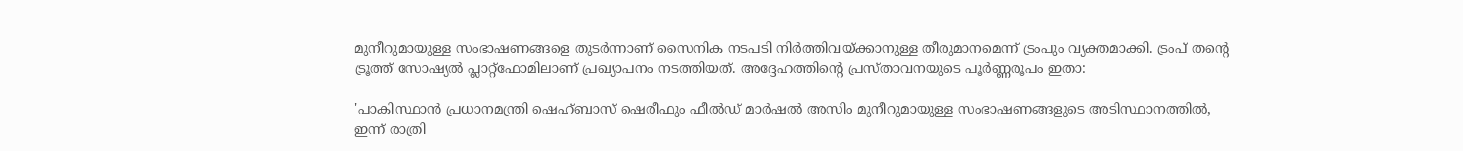മുനീറുമായുള്ള സംഭാഷണങ്ങളെ തുടര്‍ന്നാണ് സൈനിക നടപടി നിര്‍ത്തിവയ്ക്കാനുള്ള തീരുമാനമെന്ന് ട്രംപും വ്യക്തമാക്കി. ട്രംപ് തന്റെ ട്രൂത്ത് സോഷ്യല്‍ പ്ലാറ്റ്ഫോമിലാണ് പ്രഖ്യാപനം നടത്തിയത്. അദ്ദേഹത്തിന്റെ പ്രസ്താവനയുടെ പൂര്‍ണ്ണരൂപം ഇതാ:

'പാകിസ്ഥാന്‍ പ്രധാനമന്ത്രി ഷെഹ്ബാസ് ഷെരീഫും ഫീല്‍ഡ് മാര്‍ഷല്‍ അസിം മുനീറുമായുള്ള സംഭാഷണങ്ങളുടെ അടിസ്ഥാനത്തില്‍, ഇന്ന് രാത്രി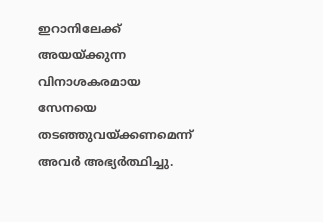ഇറാനിലേക്ക് അയയ്ക്കുന്ന വിനാശകരമായ സേനയെ തടഞ്ഞുവയ്ക്കണമെന്ന് അവര്‍ അഭ്യര്‍ത്ഥിച്ചു.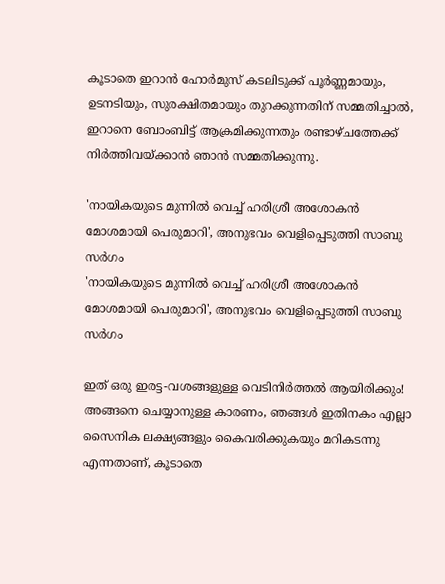കൂടാതെ ഇറാന്‍ ഹോര്‍മുസ് കടലിടുക്ക് പൂര്‍ണ്ണമായും, ഉടനടിയും, സുരക്ഷിതമായും തുറക്കുന്നതിന് സമ്മതിച്ചാല്‍, ഇറാനെ ബോംബിട്ട് ആക്രമിക്കുന്നതും രണ്ടാഴ്ചത്തേക്ക് നിര്‍ത്തിവയ്ക്കാന്‍ ഞാന്‍ സമ്മതിക്കുന്നു.

'നായികയുടെ മുന്നിൽ വെച്ച് ഹരിശ്രീ അശോകൻ മോശമായി പെരുമാറി', അനുഭവം വെളിപ്പെടുത്തി സാബു സർഗം
'നായികയുടെ മുന്നിൽ വെച്ച് ഹരിശ്രീ അശോകൻ മോശമായി പെരുമാറി', അനുഭവം വെളിപ്പെടുത്തി സാബു സർഗം

ഇത് ഒരു ഇരട്ട-വശങ്ങളുള്ള വെടിനിര്‍ത്തല്‍ ആയിരിക്കും! അങ്ങനെ ചെയ്യാനുള്ള കാരണം, ഞങ്ങള്‍ ഇതിനകം എല്ലാ സൈനിക ലക്ഷ്യങ്ങളും കൈവരിക്കുകയും മറികടന്നു എന്നതാണ്, കൂടാതെ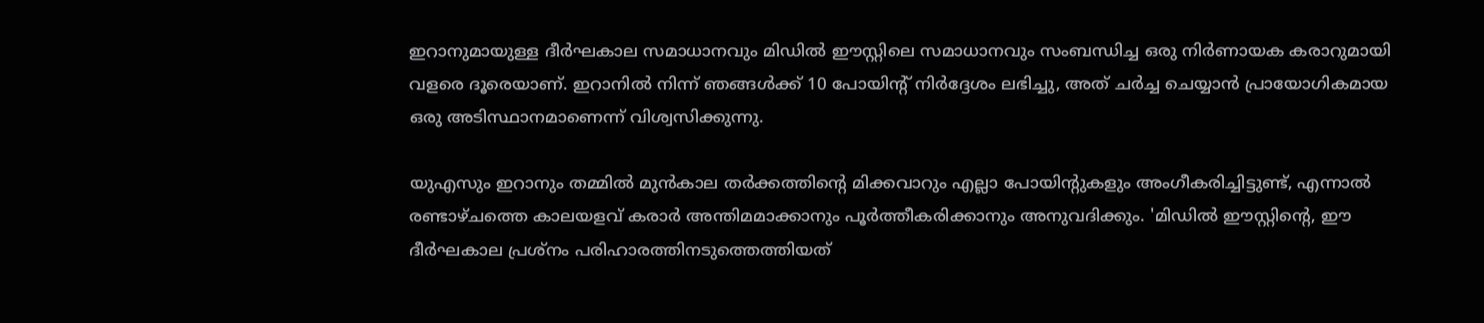ഇറാനുമായുള്ള ദീര്‍ഘകാല സമാധാനവും മിഡില്‍ ഈസ്റ്റിലെ സമാധാനവും സംബന്ധിച്ച ഒരു നിര്‍ണായക കരാറുമായി വളരെ ദൂരെയാണ്. ഇറാനില്‍ നിന്ന് ഞങ്ങള്‍ക്ക് 10 പോയിന്റ് നിര്‍ദ്ദേശം ലഭിച്ചു, അത് ചര്‍ച്ച ചെയ്യാന്‍ പ്രായോഗികമായ ഒരു അടിസ്ഥാനമാണെന്ന് വിശ്വസിക്കുന്നു.

യുഎസും ഇറാനും തമ്മില്‍ മുന്‍കാല തര്‍ക്കത്തിന്റെ മിക്കവാറും എല്ലാ പോയിന്റുകളും അംഗീകരിച്ചിട്ടുണ്ട്, എന്നാല്‍ രണ്ടാഴ്ചത്തെ കാലയളവ് കരാര്‍ അന്തിമമാക്കാനും പൂര്‍ത്തീകരിക്കാനും അനുവദിക്കും. 'മിഡില്‍ ഈസ്റ്റിന്റെ, ഈ ദീര്‍ഘകാല പ്രശ്‌നം പരിഹാരത്തിനടുത്തെത്തിയത്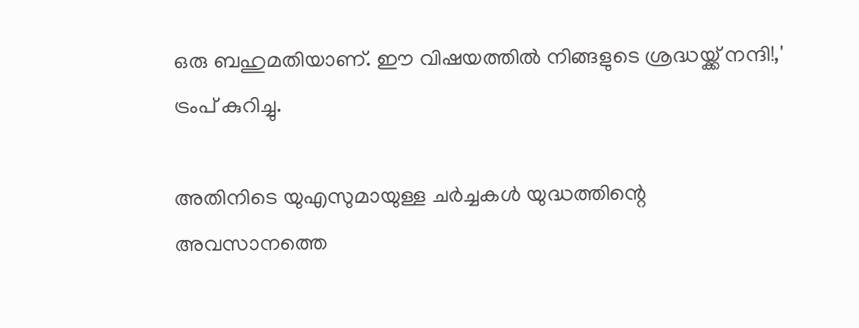ഒരു ബഹുമതിയാണ്. ഈ വിഷയത്തില്‍ നിങ്ങളുടെ ശ്രദ്ധയ്ക്ക് നന്ദി!,' ട്രംപ് കുറിച്ചു.

അതിനിടെ യുഎസുമായുള്ള ചര്‍ച്ചകള്‍ യുദ്ധത്തിന്റെ അവസാനത്തെ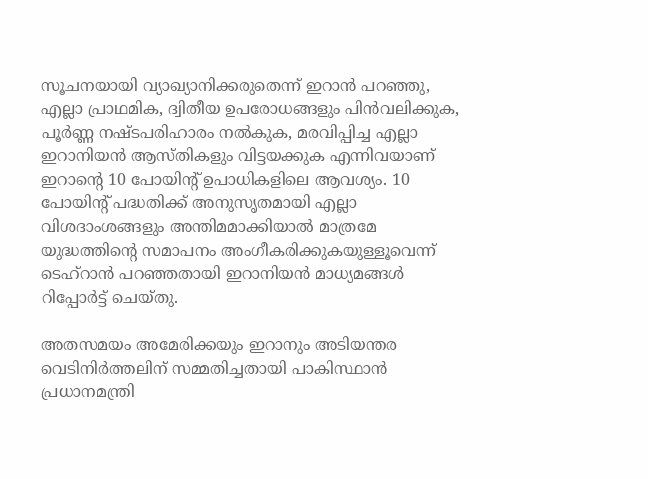സൂചനയായി വ്യാഖ്യാനിക്കരുതെന്ന് ഇറാന്‍ പറഞ്ഞു, എല്ലാ പ്രാഥമിക, ദ്വിതീയ ഉപരോധങ്ങളും പിന്‍വലിക്കുക, പൂര്‍ണ്ണ നഷ്ടപരിഹാരം നല്‍കുക, മരവിപ്പിച്ച എല്ലാ ഇറാനിയന്‍ ആസ്തികളും വിട്ടയക്കുക എന്നിവയാണ് ഇറാന്റെ 10 പോയിന്റ് ഉപാധികളിലെ ആവശ്യം. 10 പോയിന്റ് പദ്ധതിക്ക് അനുസൃതമായി എല്ലാ വിശദാംശങ്ങളും അന്തിമമാക്കിയാല്‍ മാത്രമേ യുദ്ധത്തിന്റെ സമാപനം അംഗീകരിക്കുകയുള്ളൂവെന്ന് ടെഹ്റാന്‍ പറഞ്ഞതായി ഇറാനിയന്‍ മാധ്യമങ്ങള്‍ റിപ്പോര്‍ട്ട് ചെയ്തു.

അതസമയം അമേരിക്കയും ഇറാനും അടിയന്തര വെടിനിര്‍ത്തലിന് സമ്മതിച്ചതായി പാകിസ്ഥാന്‍ പ്രധാനമന്ത്രി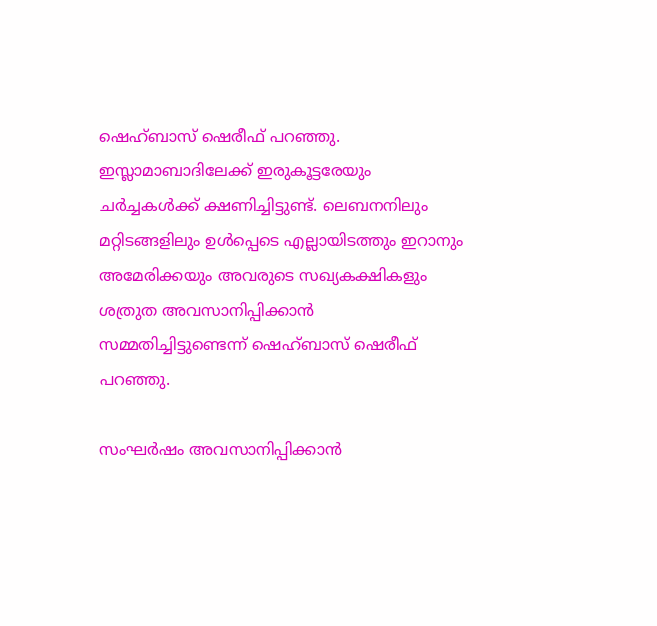ഷെഹ്ബാസ് ഷെരീഫ് പറഞ്ഞു. ഇസ്ലാമാബാദിലേക്ക് ഇരുകൂട്ടരേയും ചര്‍ച്ചകള്‍ക്ക് ക്ഷണിച്ചിട്ടുണ്ട്. ലെബനനിലും മറ്റിടങ്ങളിലും ഉള്‍പ്പെടെ എല്ലായിടത്തും ഇറാനും അമേരിക്കയും അവരുടെ സഖ്യകക്ഷികളും ശത്രുത അവസാനിപ്പിക്കാന്‍ സമ്മതിച്ചിട്ടുണ്ടെന്ന് ഷെഹ്ബാസ് ഷെരീഫ് പറഞ്ഞു.

സംഘര്‍ഷം അവസാനിപ്പിക്കാന്‍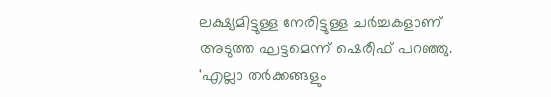ലക്ഷ്യമിട്ടുള്ള നേരിട്ടുള്ള ചര്‍ച്ചകളാണ് അടുത്ത ഘട്ടമെന്ന് ഷെരീഫ് പറഞ്ഞു. 'എല്ലാ തര്‍ക്കങ്ങളും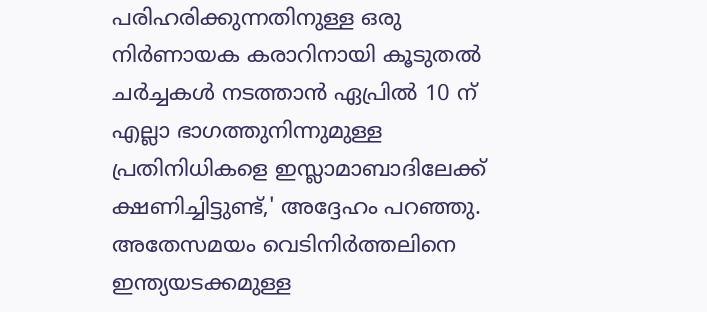പരിഹരിക്കുന്നതിനുള്ള ഒരു നിര്‍ണായക കരാറിനായി കൂടുതല്‍ ചര്‍ച്ചകള്‍ നടത്താന്‍ ഏപ്രില്‍ 10 ന് എല്ലാ ഭാഗത്തുനിന്നുമുള്ള പ്രതിനിധികളെ ഇസ്ലാമാബാദിലേക്ക് ക്ഷണിച്ചിട്ടുണ്ട്,' അദ്ദേഹം പറഞ്ഞു. അതേസമയം വെടിനിര്‍ത്തലിനെ ഇന്ത്യയടക്കമുള്ള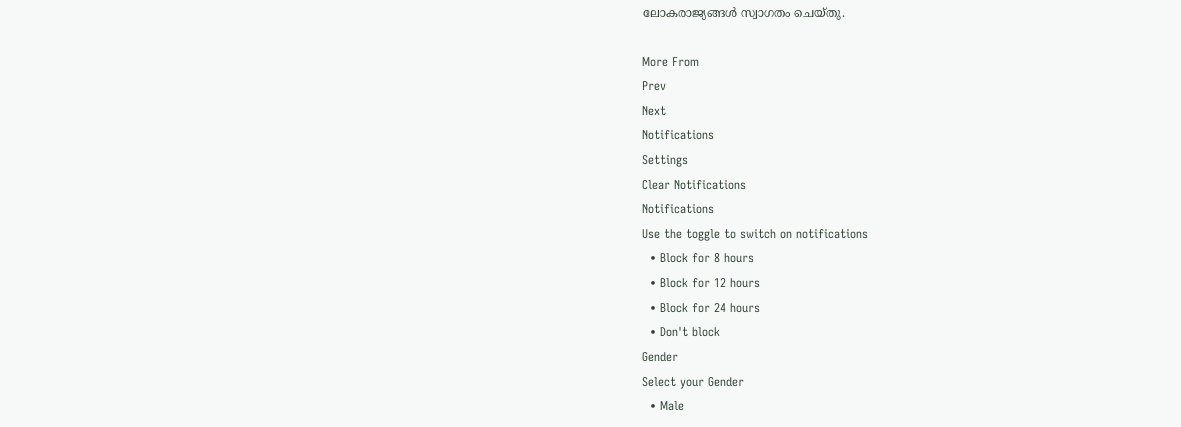ലോകരാജ്യങ്ങള്‍ സ്വാഗതം ചെയ്തു.

More From
Prev
Next
Notifications
Settings
Clear Notifications
Notifications
Use the toggle to switch on notifications
  • Block for 8 hours
  • Block for 12 hours
  • Block for 24 hours
  • Don't block
Gender
Select your Gender
  • Male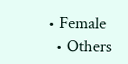• Female
  • Others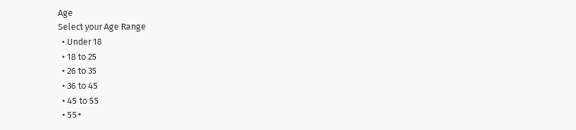Age
Select your Age Range
  • Under 18
  • 18 to 25
  • 26 to 35
  • 36 to 45
  • 45 to 55
  • 55+